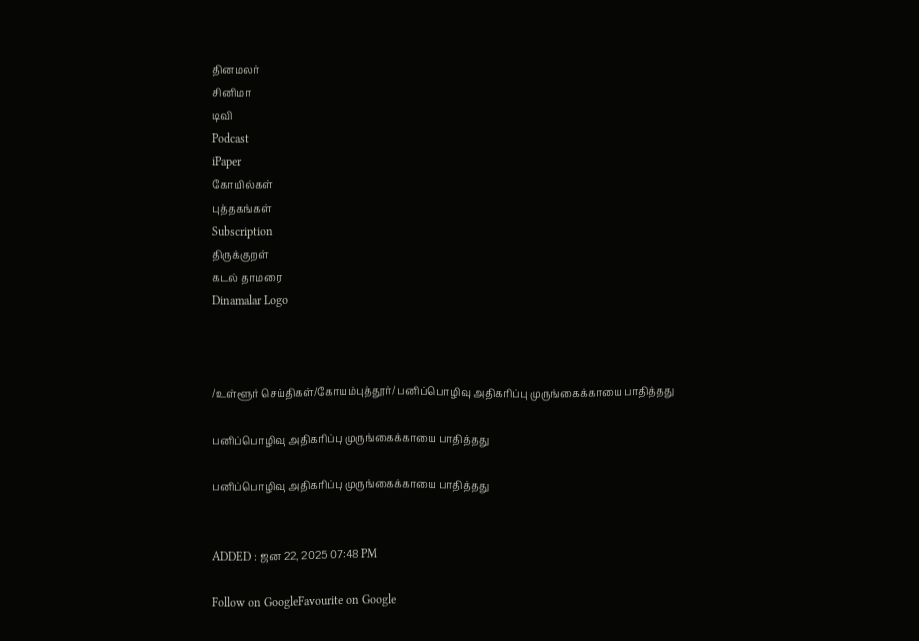தினமலர்
சினிமா
டிவி
Podcast
iPaper
கோயில்கள்
புத்தகங்கள்
Subscription
திருக்குறள்
கடல் தாமரை
Dinamalar Logo



/உள்ளூர் செய்திகள்/கோயம்புத்தூர்/ பனிப்பொழிவு அதிகரிப்பு முருங்கைக்காயை பாதித்தது

பனிப்பொழிவு அதிகரிப்பு முருங்கைக்காயை பாதித்தது

பனிப்பொழிவு அதிகரிப்பு முருங்கைக்காயை பாதித்தது


ADDED : ஜன 22, 2025 07:48 PM

Follow on GoogleFavourite on Google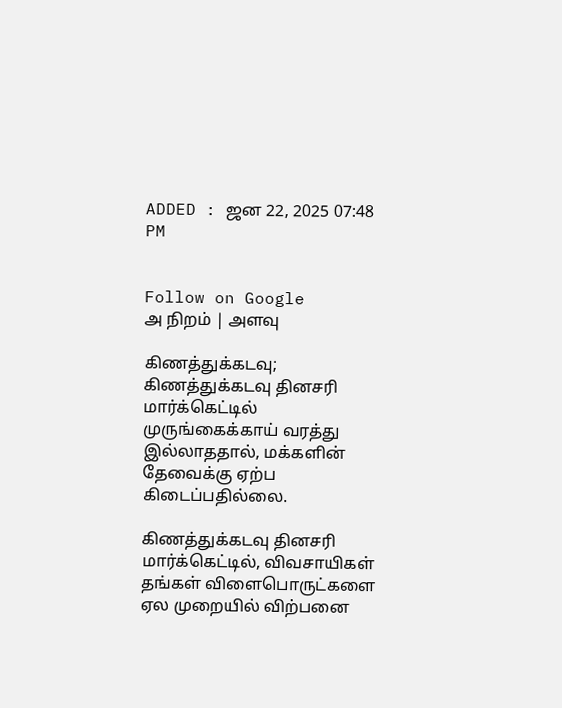ADDED : ஜன 22, 2025 07:48 PM


Follow on Google
அ நிறம் | அளவு

கிணத்துக்கடவு; கிணத்துக்கடவு தினசரி மார்க்கெட்டில் முருங்கைக்காய் வரத்து இல்லாததால், மக்களின் தேவைக்கு ஏற்ப கிடைப்பதில்லை.

கிணத்துக்கடவு தினசரி மார்க்கெட்டில், விவசாயிகள் தங்கள் விளைபொருட்களை ஏல முறையில் விற்பனை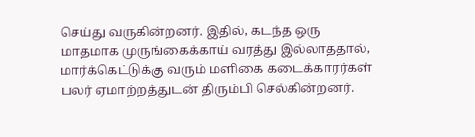செய்து வருகின்றனர். இதில், கடந்த ஒரு மாதமாக முருங்கைக்காய் வரத்து இல்லாததால், மார்க்கெட்டுக்கு வரும் மளிகை கடைக்காரர்கள் பலர் ஏமாற்றத்துடன் திரும்பி செல்கின்றனர்.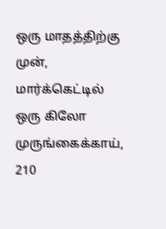ஒரு மாதத்திற்கு முன், மார்க்கெட்டில் ஒரு கிலோ முருங்கைக்காய், 210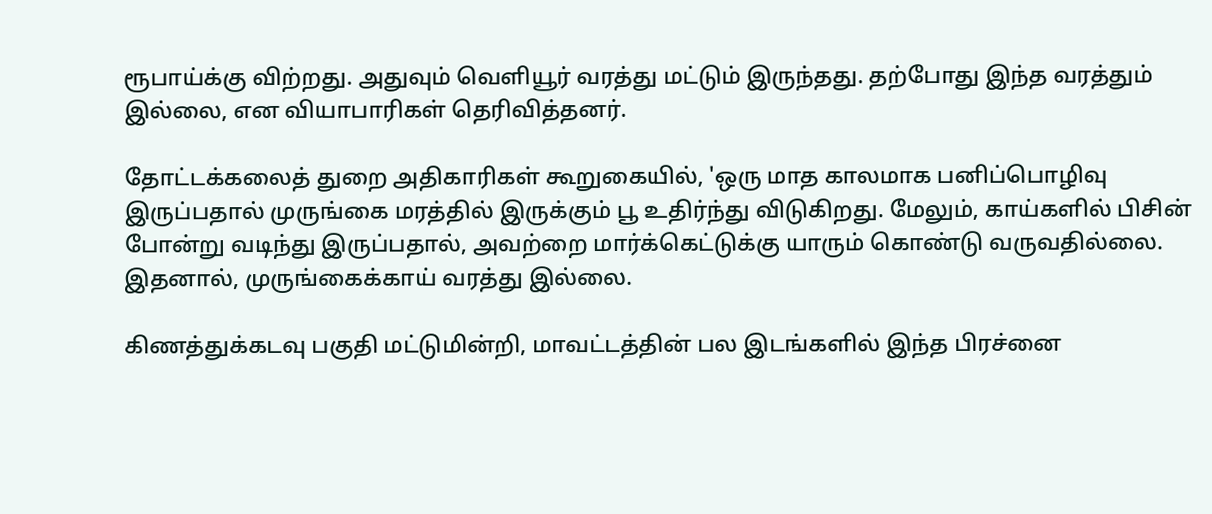ரூபாய்க்கு விற்றது. அதுவும் வெளியூர் வரத்து மட்டும் இருந்தது. தற்போது இந்த வரத்தும் இல்லை, என வியாபாரிகள் தெரிவித்தனர்.

தோட்டக்கலைத் துறை அதிகாரிகள் கூறுகையில், 'ஒரு மாத காலமாக பனிப்பொழிவு இருப்பதால் முருங்கை மரத்தில் இருக்கும் பூ உதிர்ந்து விடுகிறது. மேலும், காய்களில் பிசின் போன்று வடிந்து இருப்பதால், அவற்றை மார்க்கெட்டுக்கு யாரும் கொண்டு வருவதில்லை. இதனால், முருங்கைக்காய் வரத்து இல்லை.

கிணத்துக்கடவு பகுதி மட்டுமின்றி, மாவட்டத்தின் பல இடங்களில் இந்த பிரச்னை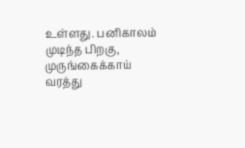உள்ளது. பனிகாலம் முடிந்த பிறகு, முருங்கைக்காய் வரத்து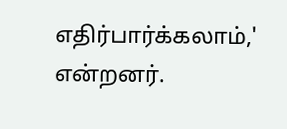எதிர்பார்க்கலாம்,' என்றனர்.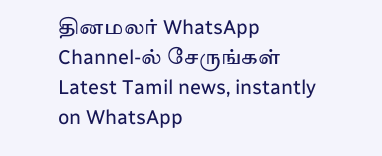தினமலர் WhatsApp Channel-ல் சேருங்கள்
Latest Tamil news, instantly on WhatsApp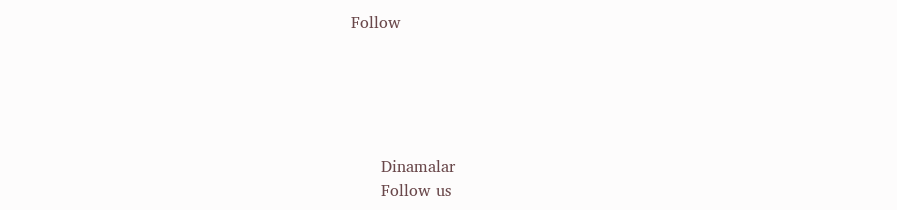Follow





      Dinamalar
      Follow us